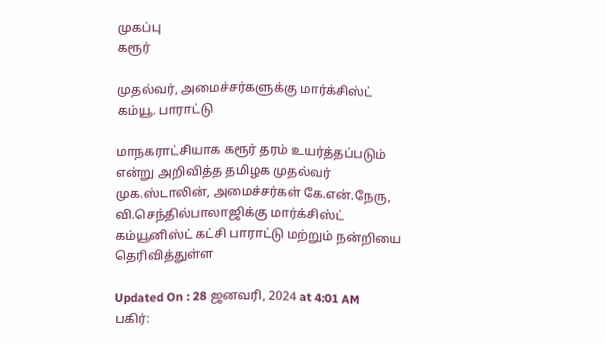முகப்பு
கரூர்

முதல்வர், அமைச்சர்களுக்கு மார்க்சிஸ்ட் கம்யூ. பாராட்டு

மாநகராட்சியாக கரூர் தரம் உயர்த்தப்படும் என்று அறிவித்த தமிழக முதல்வர் முக.ஸ்டாலின், அமைச்சர்கள் கே.என்.நேரு, வி.செந்தில்பாலாஜிக்கு மார்க்சிஸ்ட் கம்யூனிஸ்ட் கட்சி பாராட்டு மற்றும் நன்றியை தெரிவித்துள்ள

Updated On : 28 ஜனவரி, 2024 at 4:01 AM
பகிர்: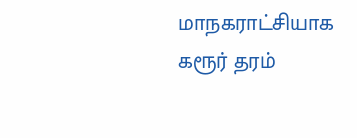மாநகராட்சியாக கரூர் தரம்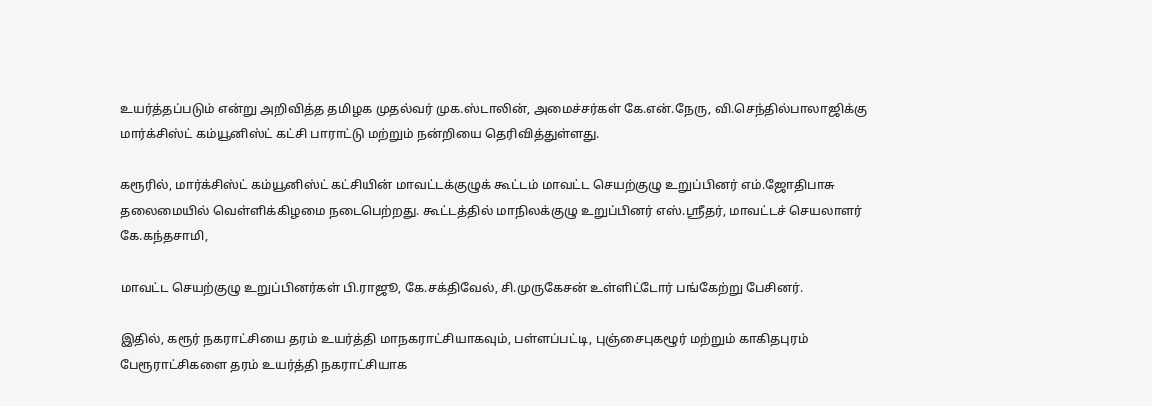உயர்த்தப்படும் என்று அறிவித்த தமிழக முதல்வர் முக.ஸ்டாலின், அமைச்சர்கள் கே.என்.நேரு, வி.செந்தில்பாலாஜிக்கு மார்க்சிஸ்ட் கம்யூனிஸ்ட் கட்சி பாராட்டு மற்றும் நன்றியை தெரிவித்துள்ளது.

கரூரில், மார்க்சிஸ்ட் கம்யூனிஸ்ட் கட்சியின் மாவட்டக்குழுக் கூட்டம் மாவட்ட செயற்குழு உறுப்பினர் எம்.ஜோதிபாசு தலைமையில் வெள்ளிக்கிழமை நடைபெற்றது. கூட்டத்தில் மாநிலக்குழு உறுப்பினர் எஸ்.ஸ்ரீதர், மாவட்டச் செயலாளர் கே.கந்தசாமி,

மாவட்ட செயற்குழு உறுப்பினர்கள் பி.ராஜூ, கே.சக்திவேல், சி.முருகேசன் உள்ளிட்டோர் பங்கேற்று பேசினர்.

இதில், கரூர் நகராட்சியை தரம் உயர்த்தி மாநகராட்சியாகவும், பள்ளப்பட்டி, புஞ்சைபுகழூர் மற்றும் காகிதபுரம் பேரூராட்சிகளை தரம் உயர்த்தி நகராட்சியாக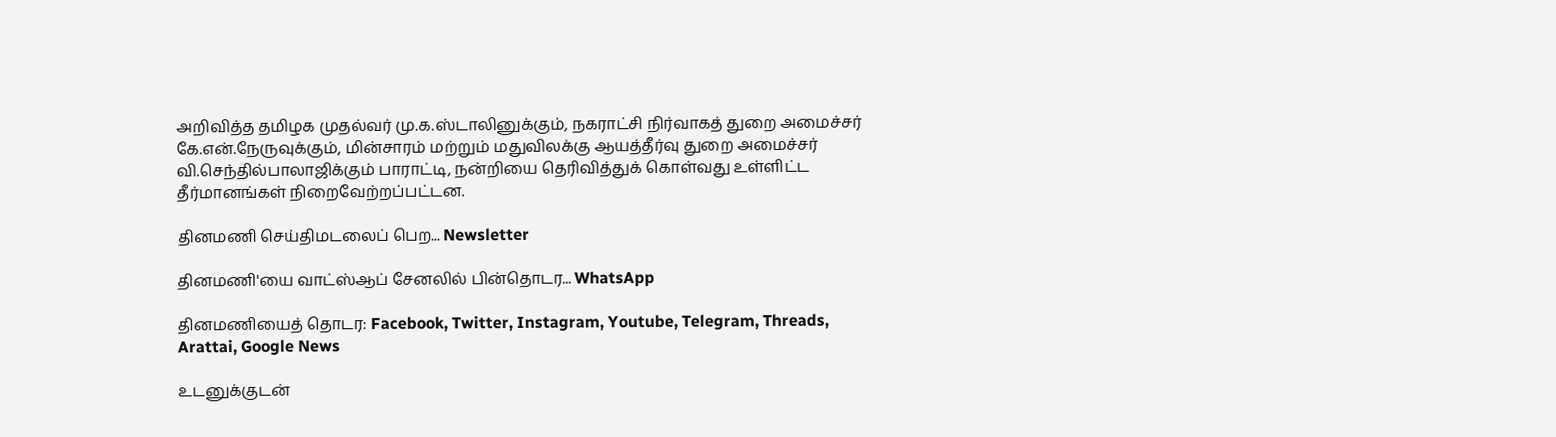அறிவித்த தமிழக முதல்வர் மு.க.ஸ்டாலினுக்கும், நகராட்சி நிர்வாகத் துறை அமைச்சர் கே.என்.நேருவுக்கும், மின்சாரம் மற்றும் மதுவிலக்கு ஆயத்தீர்வு துறை அமைச்சர் வி.செந்தில்பாலாஜிக்கும் பாராட்டி, நன்றியை தெரிவித்துக் கொள்வது உள்ளிட்ட தீர்மானங்கள் நிறைவேற்றப்பட்டன.

தினமணி செய்திமடலைப் பெற... Newsletter

தினமணி'யை வாட்ஸ்ஆப் சேனலில் பின்தொடர... WhatsApp

தினமணியைத் தொடர: Facebook, Twitter, Instagram, Youtube, Telegram, Threads, Arattai, Google News

உடனுக்குடன்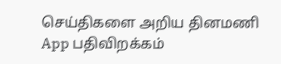செய்திகளை அறிய தினமணி App பதிவிறக்கம்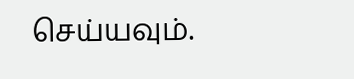செய்யவும்.